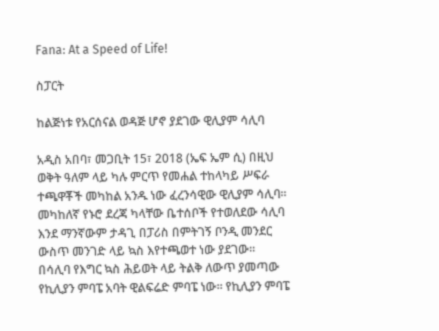Fana: At a Speed of Life!

ስፓርት

ከልጅነቱ የአርሰናል ወዳጅ ሆኖ ያደገው ዊሊያም ሳሊባ

አዲስ አበባ፣ መጋቢት 15፣ 2018 (ኤፍ ኤም ሲ) በዚህ ወቅት ዓለም ላይ ካሉ ምርጥ የመሐል ተከላካይ ሥፍራ ተጫዋቾች መካከል አንዱ ነው ፈረንሳዊው ዊሊያም ሳሊባ፡፡ መካከለኛ የኑሮ ደረጃ ካላቸው ቤተሰቦች የተወለደው ሳሊባ እንደ ማንኛውም ታዳጊ በፓሪስ በምትገኝ ቦንዲ መንደር ውስጥ መንገድ ላይ ኳስ እየተጫወተ ነው ያደገው፡፡ በሳሊባ የእግር ኳስ ሕይወት ላይ ትልቅ ለውጥ ያመጣው የኪሊያን ምባፔ አባት ዊልፍሬድ ምባፔ ነው፡፡ የኪሊያን ምባፔ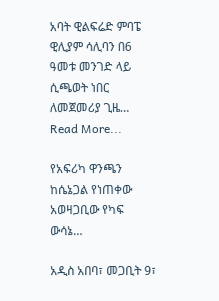አባት ዊልፍሬድ ምባፔ ዊሊያም ሳሊባን በ6 ዓመቱ መንገድ ላይ ሲጫወት ነበር ለመጀመሪያ ጊዜ…
Read More...

የአፍሪካ ዋንጫን ከሴኔጋል የነጠቀው አወዛጋቢው የካፍ ውሳኔ…

አዲስ አበባ፣ መጋቢት 9፣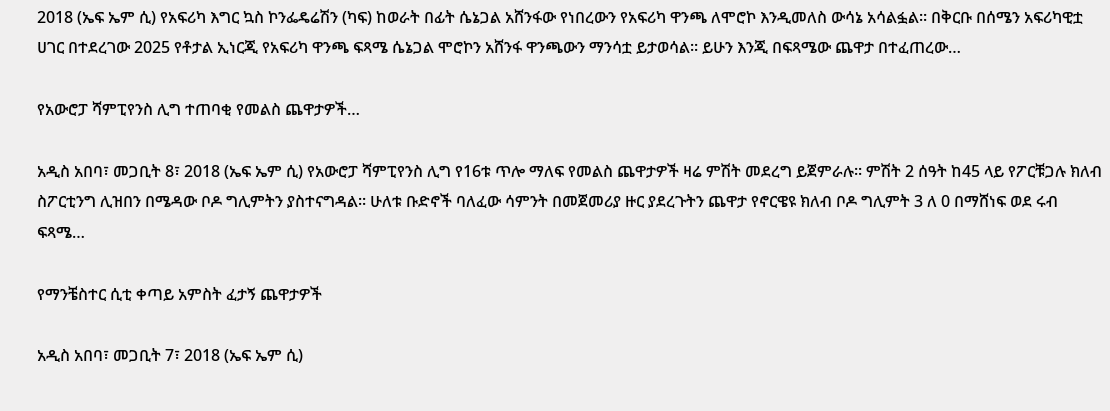2018 (ኤፍ ኤም ሲ) የአፍሪካ እግር ኳስ ኮንፌዴሬሽን (ካፍ) ከወራት በፊት ሴኔጋል አሸንፋው የነበረውን የአፍሪካ ዋንጫ ለሞሮኮ እንዲመለስ ውሳኔ አሳልፏል፡፡ በቅርቡ በሰሜን አፍሪካዊቷ ሀገር በተደረገው 2025 የቶታል ኢነርጂ የአፍሪካ ዋንጫ ፍጻሜ ሴኔጋል ሞሮኮን አሸንፋ ዋንጫውን ማንሳቷ ይታወሳል፡፡ ይሁን እንጂ በፍጻሜው ጨዋታ በተፈጠረው…

የአውሮፓ ሻምፒየንስ ሊግ ተጠባቂ የመልስ ጨዋታዎች…

አዲስ አበባ፣ መጋቢት 8፣ 2018 (ኤፍ ኤም ሲ) የአውሮፓ ሻምፒየንስ ሊግ የ16ቱ ጥሎ ማለፍ የመልስ ጨዋታዎች ዛሬ ምሽት መደረግ ይጀምራሉ፡፡ ምሽት 2 ሰዓት ከ45 ላይ የፖርቹጋሉ ክለብ ስፖርቲንግ ሊዝበን በሜዳው ቦዶ ግሊምትን ያስተናግዳል፡፡ ሁለቱ ቡድኖች ባለፈው ሳምንት በመጀመሪያ ዙር ያደረጉትን ጨዋታ የኖርዌዩ ክለብ ቦዶ ግሊምት 3 ለ 0 በማሸነፍ ወደ ሩብ ፍጻሜ…

የማንቼስተር ሲቲ ቀጣይ አምስት ፈታኝ ጨዋታዎች

አዲስ አበባ፣ መጋቢት 7፣ 2018 (ኤፍ ኤም ሲ)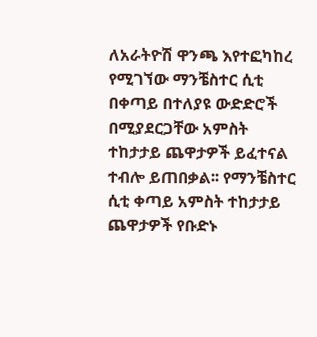ለአራትዮሽ ዋንጫ እየተፎካከረ የሚገኘው ማንቼስተር ሲቲ በቀጣይ በተለያዩ ውድድሮች በሚያደርጋቸው አምስት ተከታታይ ጨዋታዎች ይፈተናል ተብሎ ይጠበቃል፡፡ የማንቼስተር ሲቲ ቀጣይ አምስት ተከታታይ ጨዋታዎች የቡድኑ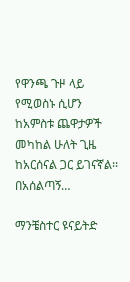የዋንጫ ጉዞ ላይ የሚወስኑ ሲሆን ከአምስቱ ጨዋታዎች መካከል ሁለት ጊዜ ከአርሰናል ጋር ይገናኛል፡፡ በአሰልጣኝ…

ማንቼስተር ዩናይትድ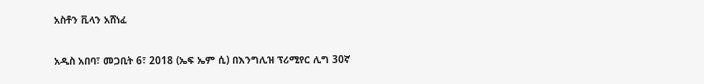አስቶን ቪላን አሸነፈ

አዲስ አበባ፣ መጋቢት 6፣ 2018 (ኤፍ ኤም ሲ) በእንግሊዝ ፕሪሚየር ሊግ 30ኛ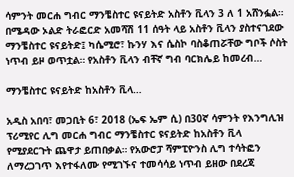ሳምንት መርሐ ግብር ማንቼስተር ዩናይትድ አስቶን ቪላን 3 ለ 1 አሸንፏል። በሜዳው ኦልድ ትራፎርድ አመሻሽ 11 ሰዓት ላይ አስቶን ቪላን ያስተናገደው ማንቼስተር ዩናይትድ፤ ካሴሚሮ፣ ኩንሃ እና ሴስኮ ባስቆጠሯቸው ግቦች ሶስት ነጥብ ይዞ ወጥቷል። የአስቶን ቪላን ብቸኛ ግብ ባርክሌይ ከመረብ…

ማንቼስተር ዩናይትድ ከአስቶን ቪላ…

አዲስ አበባ፣ መጋቢት 6፣ 2018 (ኤፍ ኤም ሲ) በ30ኛ ሳምንት የእንግሊዝ ፕሪሚየር ሊግ መርሐ ግብር ማንቼስተር ዩናይትድ ከአስቶን ቪላ የሚያደርጉት ጨዋታ ይጠበቃል። የአውሮፓ ሻምፒዮንስ ሊግ ተሳትፎን ለማረጋገጥ እየተፋለሙ የሚገኙና ተመሳሳይ ነጥብ ይዘው በደረጃ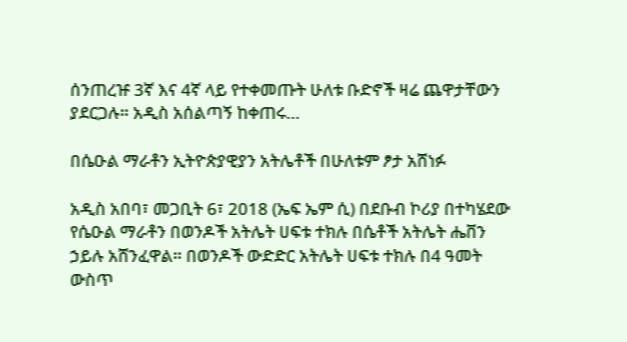ሰንጠረዡ 3ኛ እና 4ኛ ላይ የተቀመጡት ሁለቱ ቡድኖች ዛሬ ጨዋታቸውን ያደርጋሉ። አዲስ አሰልጣኝ ከቀጠሩ…

በሴዑል ማራቶን ኢትዮጵያዊያን አትሌቶች በሁለቱም ፆታ አሸነፉ

አዲስ አበባ፣ መጋቢት 6፣ 2018 (ኤፍ ኤም ሲ) በደቡብ ኮሪያ በተካሄደው የሴዑል ማራቶን በወንዶች አትሌት ሀፍቱ ተክሉ በሴቶች አትሌት ሔቨን ኃይሉ አሸንፈዋል። በወንዶች ውድድር አትሌት ሀፍቱ ተክሉ በ4 ዓመት ውስጥ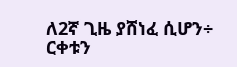ለ2ኛ ጊዜ ያሸነፈ ሲሆን÷ ርቀቱን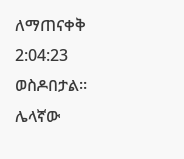ለማጠናቀቅ 2:04:23 ወስዶበታል። ሌላኛው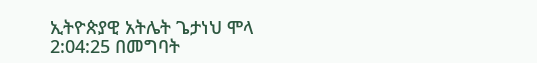ኢትዮጵያዊ አትሌት ጌታነህ ሞላ 2:04:25 በመግባት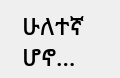ሁለተኛ ሆኖ…